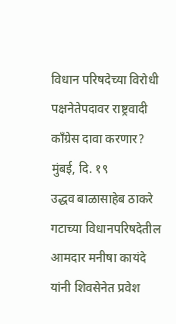विधान परिषदेच्या विरोधी पक्षनेतेपदावर राष्ट्रवादी काँग्रेस दावा करणार?
मुंबई, दि. १९
उद्धव बाळासाहेब ठाकरे गटाच्या विधानपरिषदेतील आमदार मनीषा कायंदे यांनी शिवसेनेत प्रवेश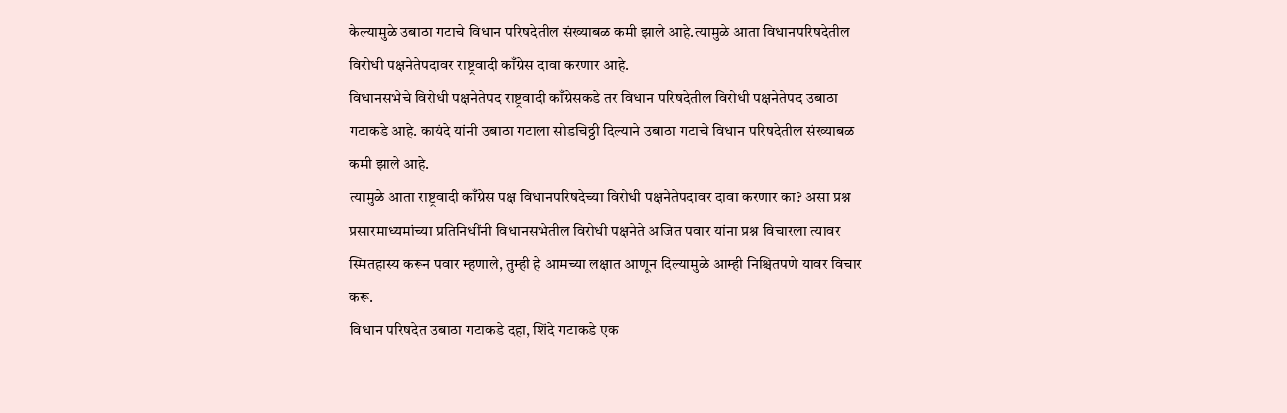केल्यामुळे उबाठा गटाचे विधान परिषदेतील संख्याबळ कमी झाले आहे.त्यामुळे आता विधानपरिषदेतील विरोधी पक्षनेतेपदावर राष्ट्रवादी काँग्रेस दावा करणार आहे.
विधानसभेचे विरोधी पक्षनेतेपद राष्ट्रवादी काँग्रेसकडे तर विधान परिषदेतील विरोधी पक्षनेतेपद उबाठा गटाकडे आहे. कायंदे यांनी उबाठा गटाला सोडचिठ्ठी दिल्याने उबाठा गटाचे विधान परिषदेतील संख्याबळ कमी झाले आहे.
त्यामुळे आता राष्ट्रवादी काँग्रेस पक्ष विधानपरिषदेच्या विरोधी पक्षनेतेपदावर दावा करणार का? असा प्रश्न प्रसारमाध्यमांच्या प्रतिनिधींनी विधानसभेतील विरोधी पक्षनेते अजित पवार यांना प्रश्न विचारला त्यावर स्मितहास्य करून पवार म्हणाले, तुम्ही हे आमच्या लक्षात आणून दिल्यामुळे आम्ही निश्चितपणे यावर विचार करू.
विधान परिषदेत उबाठा गटाकडे दहा, शिंदे गटाकडे एक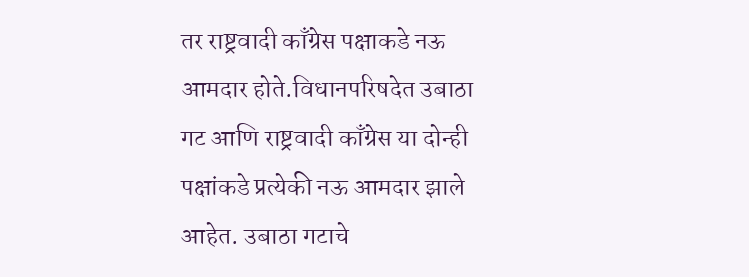तर राष्ट्रवादी काँग्रेस पक्षाकडे नऊ आमदार होते.विधानपरिषदेत उबाठा गट आणि राष्ट्रवादी काँग्रेस या दोन्ही पक्षांकडे प्रत्येकी नऊ आमदार झाले आहेत. उबाठा गटाचे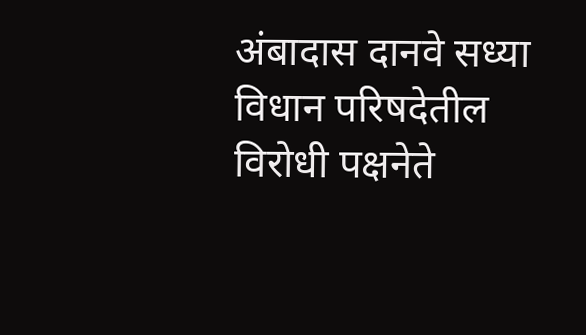अंबादास दानवे सध्या विधान परिषदेतील विरोधी पक्षनेते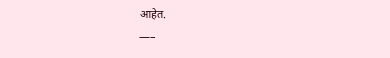आहेत.
—–